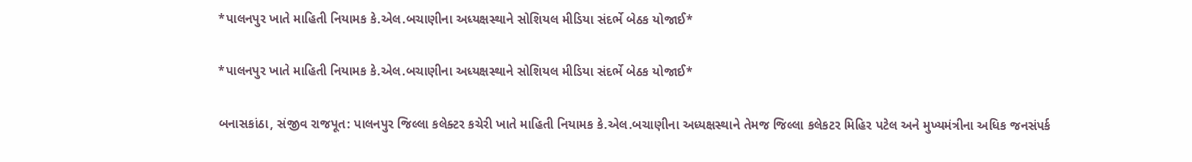*પાલનપુર ખાતે માહિતી નિયામક કે.એલ.બચાણીના અધ્યક્ષસ્થાને સોશિયલ મીડિયા સંદર્ભે બેઠક યોજાઈ*

*પાલનપુર ખાતે માહિતી નિયામક કે.એલ.બચાણીના અધ્યક્ષસ્થાને સોશિયલ મીડિયા સંદર્ભે બેઠક યોજાઈ*

બનાસકાંઠા, સંજીવ રાજપૂત: પાલનપુર જિલ્લા કલેક્ટર કચેરી ખાતે માહિતી નિયામક કે.એલ.બચાણીના અધ્યક્ષસ્થાને તેમજ જિલ્લા કલેકટર મિહિર પટેલ અને મુખ્યમંત્રીના અધિક જનસંપર્ક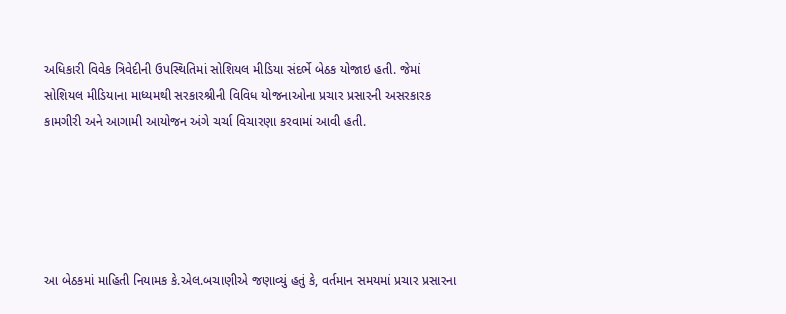અધિકારી વિવેક ત્રિવેદીની ઉપસ્થિતિમાં સોશિયલ મીડિયા સંદર્ભે બેઠક યોજાઇ હતી. જેમાં સોશિયલ મીડિયાના માધ્યમથી સરકારશ્રીની વિવિધ યોજનાઓના પ્રચાર પ્રસારની અસરકારક કામગીરી અને આગામી આયોજન અંગે ચર્ચા વિચારણા કરવામાં આવી હતી.





આ બેઠકમાં માહિતી નિયામક કે.એલ.બચાણીએ જણાવ્યું હતું કે, વર્તમાન સમયમાં પ્રચાર પ્રસારના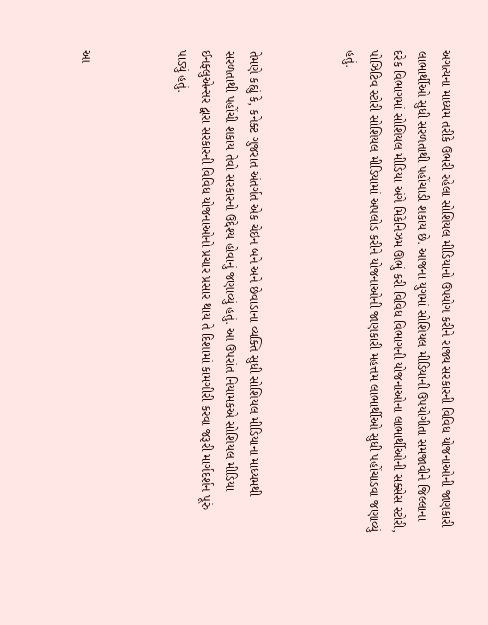અગત્યના માધ્યમ તરીકે ઉભરી રહેલા સોશિયલ મીડિયાનો ઉપયોગ કરીને રાજ્ય સરકારની વિવિધ યોજનાઓની જાણકારી લાભાર્થીઓ સુધી સરળતાથી પહોંચાડી શકાય છે. આજના યુગમાં સોશિયલ મીડિયાની ઉપયોગીતા સમજાવીને જિલ્લાના દરેક વિભાગમાં સોશિયલ મીડિયા અંગે મિકેનિઝમ ઊભું કરી વિવિધ વિભાગની યોજનાઓના લાભાર્થીઓની સક્સેસ સ્ટોરી, પોઝિટિવ સ્ટોરી સોશિયલ મીડિયામાં અપલોડ કરીને યોજનાઓની જાણકારી મહત્તમ લાભાર્થીઓ સુધી પહોંચાડવા જણાવ્યું હતું.



તેમણે કહ્યું કે, કનેક્ટ ગુજરાત અંતર્ગત એક ચેઇન બને અને છેવાડાના વ્યક્તિ સુધી સોશિયલ મીડિયાના માધ્યમથી સરળતાથી પહોંચી શકાય તેવો સરકારનો ઉદ્દેશ્ય હોવાનું જણાવ્યું હતું. આ ઉપરાંત નિયામકએ સોશિયલ મીડિયા ઈનફ્લુએન્સર દ્વારા સરકારની વિવિધ યોજનાઓનો પ્રચાર પ્રસાર થાય તે દિશામાં કામગીરી કરવા જરૂરી માર્ગદર્શન પૂરું પાડ્યું હતું.



આ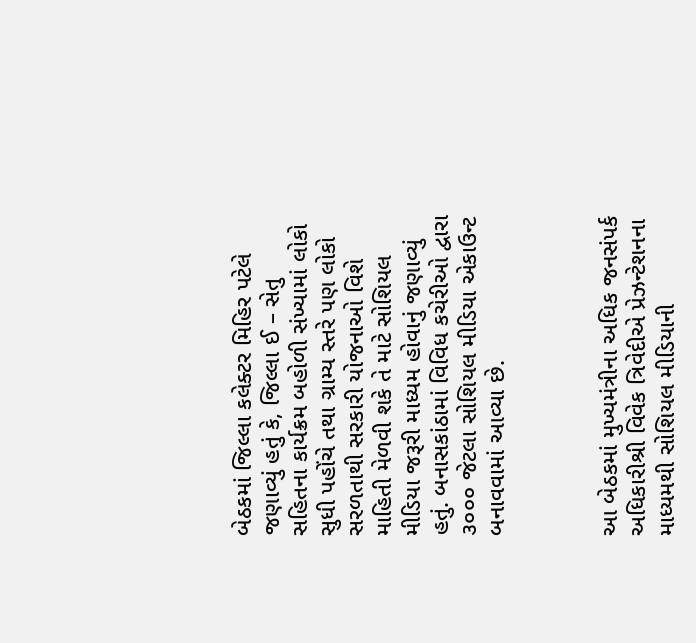બેઠકમાં જિલ્લા કલેક્ટર મિહિર પટેલે જણાવ્યું હતું કે, જિલ્લા ઈ – સેતુ સહિતના કાર્યક્રમ બહોળી સંખ્યામાં લોકો સુધી પહોંચે તથા ગ્રામ્ય સ્તરે પણ લોકો સરળતાથી સરકારી યોજનાઓ વિશે માહિતી મેળવી શકે તે માટે સોશિયલ મીડિયા જરૂરી માધ્યમ હોવાનું જણાવ્યું હતું. બનાસકાંઠામાં વિવિધ કચેરીઓ દ્વારા ૩૦૦૦ જેટલા સોશિયલ મીડિયા એકાઉન્ટ બનાવવામાં આવ્યા છે.



આ બેઠકમાં મુખ્યમંત્રીના અધિક જનસંપર્ક અધિકારીશ્રી વિવેક ત્રિવેદીએ પ્રેઝન્ટેશનના માધ્યમથી સોશિયલ મીડિયાની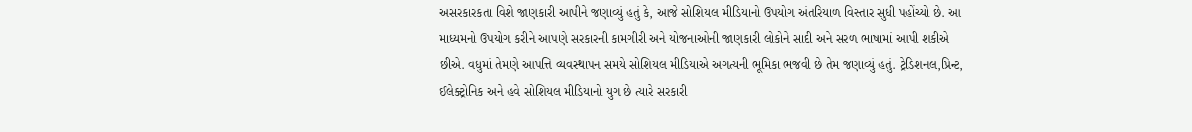અસરકારકતા વિશે જાણકારી આપીને જણાવ્યું હતું કે, આજે સોશિયલ મીડિયાનો ઉપયોગ અંતરિયાળ વિસ્તાર સુધી પહોંચ્યો છે. આ માધ્યમનો ઉપયોગ કરીને આપણે સરકારની કામગીરી અને યોજનાઓની જાણકારી લોકોને સાદી અને સરળ ભાષામાં આપી શકીએ છીએ. વધુમાં તેમણે આપત્તિ વ્યવસ્થાપન સમયે સોશિયલ મીડિયાએ અગત્યની ભૂમિકા ભજવી છે તેમ જણાવ્યું હતું. ટ્રેડિશનલ,પ્રિન્ટ, ઈલેક્ટ્રોનિક અને હવે સોશિયલ મીડિયાનો યુગ છે ત્યારે સરકારી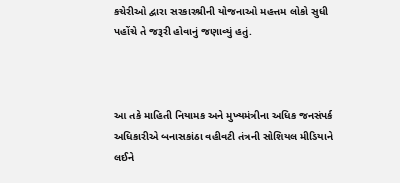કચેરીઓ દ્વારા સરકારશ્રીની યોજનાઓ મહત્તમ લોકો સુધી પહોંચે તે જરૂરી હોવાનું જણાવ્યું હતું.



આ તકે માહિતી નિયામક અને મુખ્યમંત્રીના અધિક જનસંપર્ક અધિકારીએ બનાસકાંઠા વહીવટી તંત્રની સોશિયલ મીડિયાને લઈને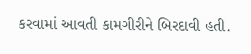કરવામાં આવતી કામગીરીને બિરદાવી હતી.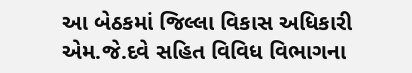આ બેઠકમાં જિલ્લા વિકાસ અધિકારી એમ.જે.દવે સહિત વિવિધ વિભાગના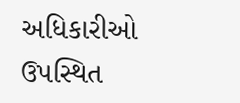અધિકારીઓ ઉપસ્થિત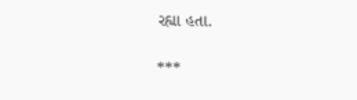રહ્યા હતા.

***